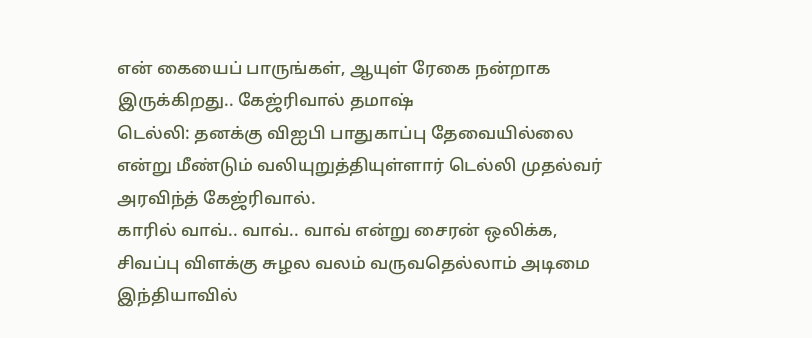என் கையைப் பாருங்கள், ஆயுள் ரேகை நன்றாக இருக்கிறது.. கேஜ்ரிவால் தமாஷ்
டெல்லி: தனக்கு விஐபி பாதுகாப்பு தேவையில்லை என்று மீண்டும் வலியுறுத்தியுள்ளார் டெல்லி முதல்வர் அரவிந்த் கேஜ்ரிவால்.
காரில் வாவ்.. வாவ்.. வாவ் என்று சைரன் ஒலிக்க, சிவப்பு விளக்கு சுழல வலம் வருவதெல்லாம் அடிமை இந்தியாவில்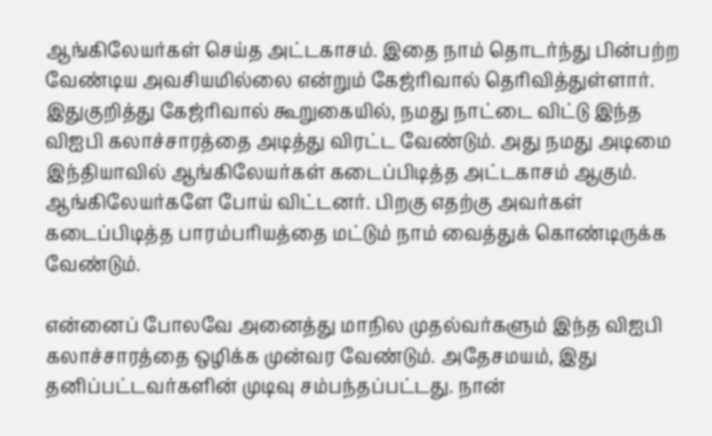ஆங்கிலேயர்கள் செய்த அட்டகாசம். இதை நாம் தொடர்ந்து பின்பற்ற வேண்டிய அவசியமில்லை என்றும் கேஜ்ரிவால் தெரிவித்துள்ளார்.
இதுகுறித்து கேஜ்ரிவால் கூறுகையில், நமது நாட்டை விட்டு இந்த விஐபி கலாச்சாரத்தை அடித்து விரட்ட வேண்டும். அது நமது அடிமை இந்தியாவில் ஆங்கிலேயர்கள் கடைப்பிடித்த அட்டகாசம் ஆகும். ஆங்கிலேயர்களே போய் விட்டனர். பிறகு எதற்கு அவர்கள் கடைப்பிடித்த பாரம்பரியத்தை மட்டும் நாம் வைத்துக் கொண்டிருக்க வேண்டும்.

என்னைப் போலவே அனைத்து மாநில முதல்வர்களும் இந்த விஐபி கலாச்சாரத்தை ஒழிக்க முன்வர வேண்டும். அதேசமயம், இது தனிப்பட்டவர்களின் முடிவு சம்பந்தப்பட்டது. நான்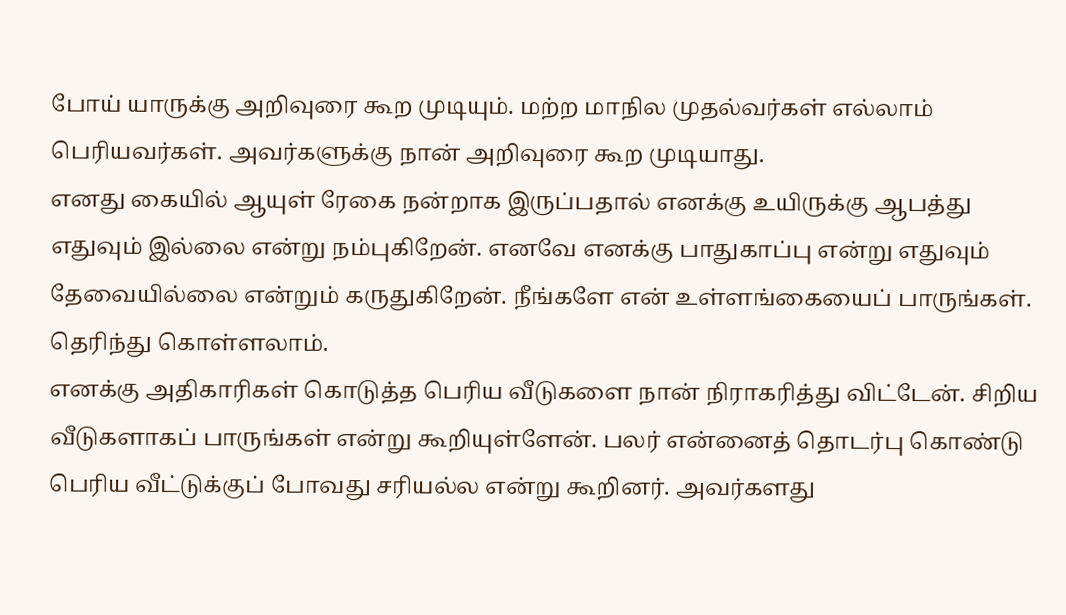போய் யாருக்கு அறிவுரை கூற முடியும். மற்ற மாநில முதல்வர்கள் எல்லாம் பெரியவர்கள். அவர்களுக்கு நான் அறிவுரை கூற முடியாது.
எனது கையில் ஆயுள் ரேகை நன்றாக இருப்பதால் எனக்கு உயிருக்கு ஆபத்து எதுவும் இல்லை என்று நம்புகிறேன். எனவே எனக்கு பாதுகாப்பு என்று எதுவும் தேவையில்லை என்றும் கருதுகிறேன். நீங்களே என் உள்ளங்கையைப் பாருங்கள். தெரிந்து கொள்ளலாம்.
எனக்கு அதிகாரிகள் கொடுத்த பெரிய வீடுகளை நான் நிராகரித்து விட்டேன். சிறிய வீடுகளாகப் பாருங்கள் என்று கூறியுள்ளேன். பலர் என்னைத் தொடர்பு கொண்டு பெரிய வீட்டுக்குப் போவது சரியல்ல என்று கூறினர். அவர்களது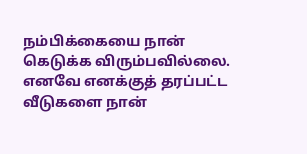நம்பிக்கையை நான் கெடுக்க விரும்பவில்லை. எனவே எனக்குத் தரப்பட்ட வீடுகளை நான்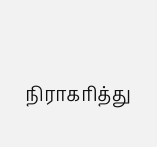நிராகரித்து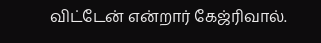விட்டேன் என்றார் கேஜ்ரிவால்.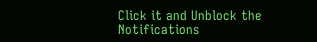Click it and Unblock the Notifications